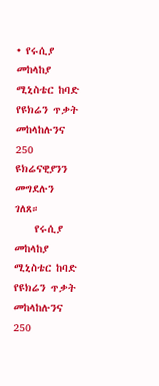• የሩሲያ መከላከያ ሚኒስቴር ከባድ የዩክሬን ጥቃት መከላከሉንና 250 ዩክሬናዊያንን መግደሉን ገለጸ።
    የሩሲያ መከላከያ ሚኒስቴር ከባድ የዩክሬን ጥቃት መከላከሉንና 250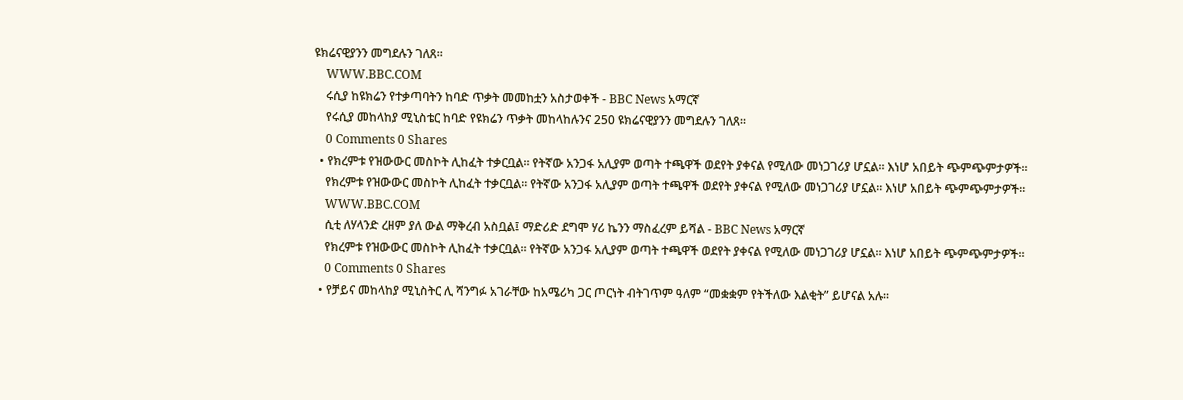ዩክሬናዊያንን መግደሉን ገለጸ።
    WWW.BBC.COM
    ሩሲያ ከዩክሬን የተቃጣባትን ከባድ ጥቃት መመከቷን አስታወቀች - BBC News አማርኛ
    የሩሲያ መከላከያ ሚኒስቴር ከባድ የዩክሬን ጥቃት መከላከሉንና 250 ዩክሬናዊያንን መግደሉን ገለጸ።
    0 Comments 0 Shares
  • የክረምቱ የዝውውር መስኮት ሊከፈት ተቃርቧል። የትኛው አንጋፋ አሊያም ወጣት ተጫዋች ወደየት ያቀናል የሚለው መነጋገሪያ ሆኗል። እነሆ አበይት ጭምጭምታዎች።
    የክረምቱ የዝውውር መስኮት ሊከፈት ተቃርቧል። የትኛው አንጋፋ አሊያም ወጣት ተጫዋች ወደየት ያቀናል የሚለው መነጋገሪያ ሆኗል። እነሆ አበይት ጭምጭምታዎች።
    WWW.BBC.COM
    ሲቲ ለሃላንድ ረዘም ያለ ውል ማቅረብ አስቧል፤ ማድሪድ ደግሞ ሃሪ ኬንን ማስፈረም ይሻል - BBC News አማርኛ
    የክረምቱ የዝውውር መስኮት ሊከፈት ተቃርቧል። የትኛው አንጋፋ አሊያም ወጣት ተጫዋች ወደየት ያቀናል የሚለው መነጋገሪያ ሆኗል። እነሆ አበይት ጭምጭምታዎች።
    0 Comments 0 Shares
  • የቻይና መከላከያ ሚኒስትር ሊ ሻንግፉ አገራቸው ከአሜሪካ ጋር ጦርነት ብትገጥም ዓለም “መቋቋም የትችለው እልቂት” ይሆናል አሉ።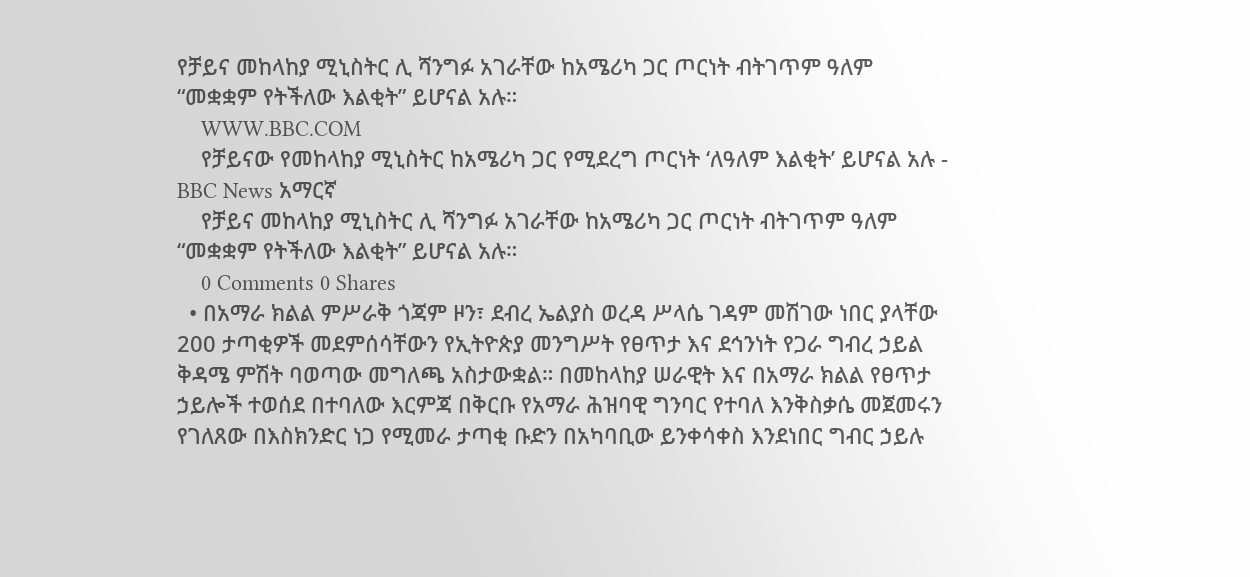የቻይና መከላከያ ሚኒስትር ሊ ሻንግፉ አገራቸው ከአሜሪካ ጋር ጦርነት ብትገጥም ዓለም “መቋቋም የትችለው እልቂት” ይሆናል አሉ።
    WWW.BBC.COM
    የቻይናው የመከላከያ ሚኒስትር ከአሜሪካ ጋር የሚደረግ ጦርነት ‘ለዓለም እልቂት’ ይሆናል አሉ - BBC News አማርኛ
    የቻይና መከላከያ ሚኒስትር ሊ ሻንግፉ አገራቸው ከአሜሪካ ጋር ጦርነት ብትገጥም ዓለም “መቋቋም የትችለው እልቂት” ይሆናል አሉ።
    0 Comments 0 Shares
  • በአማራ ክልል ምሥራቅ ጎጃም ዞን፣ ደብረ ኤልያስ ወረዳ ሥላሴ ገዳም መሽገው ነበር ያላቸው 200 ታጣቂዎች መደምሰሳቸውን የኢትዮጵያ መንግሥት የፀጥታ እና ደኅንነት የጋራ ግብረ ኃይል ቅዳሜ ምሽት ባወጣው መግለጫ አስታውቋል። በመከላከያ ሠራዊት እና በአማራ ክልል የፀጥታ ኃይሎች ተወሰደ በተባለው እርምጃ በቅርቡ የአማራ ሕዝባዊ ግንባር የተባለ እንቅስቃሴ መጀመሩን የገለጸው በእስክንድር ነጋ የሚመራ ታጣቂ ቡድን በአካባቢው ይንቀሳቀስ እንደነበር ግብር ኃይሉ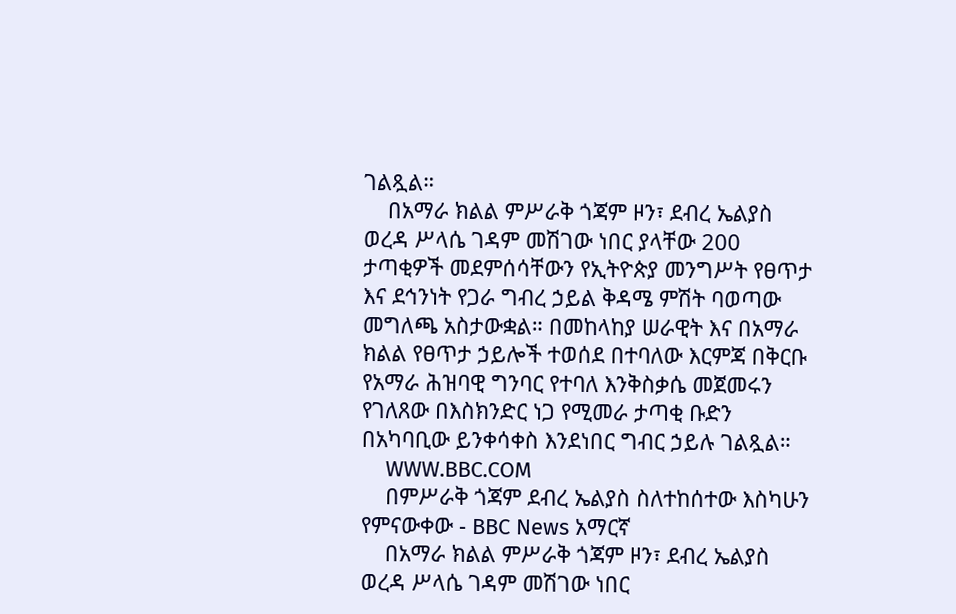ገልጿል።
    በአማራ ክልል ምሥራቅ ጎጃም ዞን፣ ደብረ ኤልያስ ወረዳ ሥላሴ ገዳም መሽገው ነበር ያላቸው 200 ታጣቂዎች መደምሰሳቸውን የኢትዮጵያ መንግሥት የፀጥታ እና ደኅንነት የጋራ ግብረ ኃይል ቅዳሜ ምሽት ባወጣው መግለጫ አስታውቋል። በመከላከያ ሠራዊት እና በአማራ ክልል የፀጥታ ኃይሎች ተወሰደ በተባለው እርምጃ በቅርቡ የአማራ ሕዝባዊ ግንባር የተባለ እንቅስቃሴ መጀመሩን የገለጸው በእስክንድር ነጋ የሚመራ ታጣቂ ቡድን በአካባቢው ይንቀሳቀስ እንደነበር ግብር ኃይሉ ገልጿል።
    WWW.BBC.COM
    በምሥራቅ ጎጃም ደብረ ኤልያስ ስለተከሰተው እስካሁን የምናውቀው - BBC News አማርኛ
    በአማራ ክልል ምሥራቅ ጎጃም ዞን፣ ደብረ ኤልያስ ወረዳ ሥላሴ ገዳም መሽገው ነበር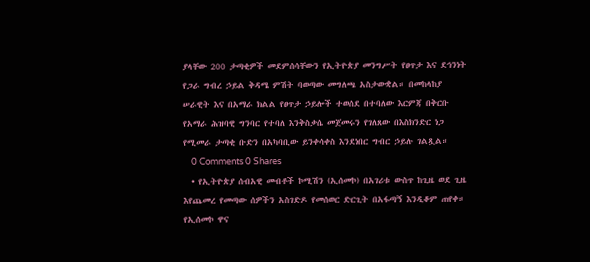ያላቸው 200 ታጣቂዎች መደምሰሳቸውን የኢትዮጵያ መንግሥት የፀጥታ እና ደኅንነት የጋራ ግብረ ኃይል ቅዳሜ ምሽት ባወጣው መግለጫ አስታውቋል። በመከላከያ ሠራዊት እና በአማራ ክልል የፀጥታ ኃይሎች ተወሰደ በተባለው እርምጃ በቅርቡ የአማራ ሕዝባዊ ግንባር የተባለ እንቅስቃሴ መጀመሩን የገለጸው በእስክንድር ነጋ የሚመራ ታጣቂ ቡድን በአካባቢው ይንቀሳቀስ እንደነበር ግብር ኃይሉ ገልጿል።
    0 Comments 0 Shares
  • የኢትዮጵያ ሰብአዊ መብቶች ኮሚሽን (ኢሰመኮ) በአገሪቱ ውስጥ ከጊዜ ወደ ጊዜ እየጨመረ የመጣው ሰዎችን አስገድዶ የመሰወር ድርጊት በአፋጣኝ እንዲቆም ጠየቀ። የኢሰመኮ ዋና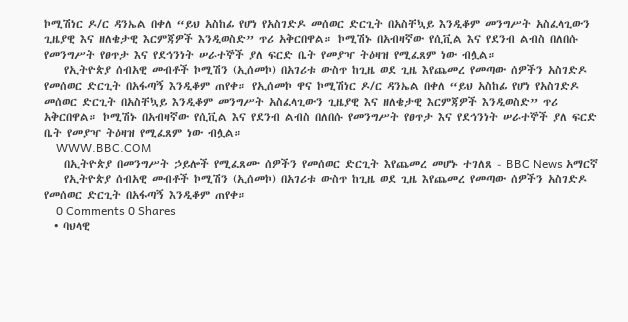ኮሚሽነር ዶ/ር ዳንኤል በቀለ “ይህ አስከፊ የሆነ የአስገድዶ መሰወር ድርጊት በአስቸኳይ እንዲቆም መንግሥት አስፈላጊውን ጊዜያዊ እና ዘለቄታዊ እርምጃዎች እንዲወስድ” ጥሪ አቅርበዋል። ኮሚሽኑ በአብዛኛው የሲቪል እና የደንብ ልብስ በለበሱ የመንግሥት የፀጥታ እና የደኅንነት ሠራተኞች ያለ ፍርድ ቤት የመያዣ ትዕዛዝ የሚፈጸም ነው ብሏል።
    የኢትዮጵያ ሰብአዊ መብቶች ኮሚሽን (ኢሰመኮ) በአገሪቱ ውስጥ ከጊዜ ወደ ጊዜ እየጨመረ የመጣው ሰዎችን አስገድዶ የመሰወር ድርጊት በአፋጣኝ እንዲቆም ጠየቀ። የኢሰመኮ ዋና ኮሚሽነር ዶ/ር ዳንኤል በቀለ “ይህ አስከፊ የሆነ የአስገድዶ መሰወር ድርጊት በአስቸኳይ እንዲቆም መንግሥት አስፈላጊውን ጊዜያዊ እና ዘለቄታዊ እርምጃዎች እንዲወስድ” ጥሪ አቅርበዋል። ኮሚሽኑ በአብዛኛው የሲቪል እና የደንብ ልብስ በለበሱ የመንግሥት የፀጥታ እና የደኅንነት ሠራተኞች ያለ ፍርድ ቤት የመያዣ ትዕዛዝ የሚፈጸም ነው ብሏል።
    WWW.BBC.COM
    በኢትዮጵያ በመንግሥት ኃይሎች የሚፈጸሙ ሰዎችን የመሰወር ድርጊት እየጨመረ መሆኑ ተገለጸ - BBC News አማርኛ
    የኢትዮጵያ ሰብአዊ መብቶች ኮሚሽን (ኢሰመኮ) በአገሪቱ ውስጥ ከጊዜ ወደ ጊዜ እየጨመረ የመጣው ሰዎችን አስገድዶ የመሰወር ድርጊት በአፋጣኝ እንዲቆም ጠየቀ።
    0 Comments 0 Shares
  • ባህላዊ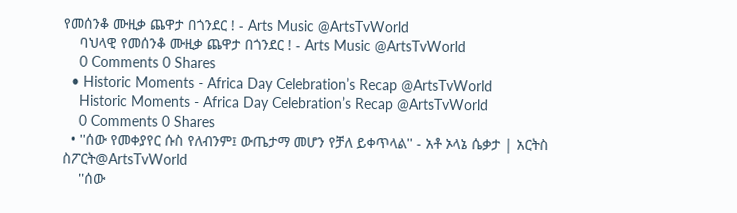የመሰንቆ ሙዚቃ ጨዋታ በጎንደር ! - Arts Music @ArtsTvWorld
    ባህላዊ የመሰንቆ ሙዚቃ ጨዋታ በጎንደር ! - Arts Music @ArtsTvWorld
    0 Comments 0 Shares
  • Historic Moments - Africa Day Celebration’s Recap @ArtsTvWorld
    Historic Moments - Africa Day Celebration’s Recap @ArtsTvWorld
    0 Comments 0 Shares
  • ''ሰው የመቀያየር ሱስ የለብንም፤ ውጤታማ መሆን የቻለ ይቀጥላል'' - አቶ ኦላኔ ሴቃታ | አርትስ ስፖርት@ArtsTvWorld
    ''ሰው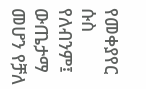የመቀያየር ሱስ የለብንም፤ ውጤታማ መሆን የቻለ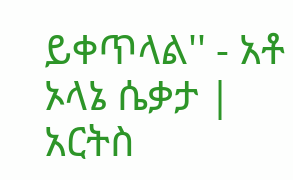ይቀጥላል'' - አቶ ኦላኔ ሴቃታ | አርትስ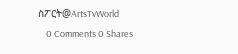ስፖርት@ArtsTvWorld
    0 Comments 0 Shares